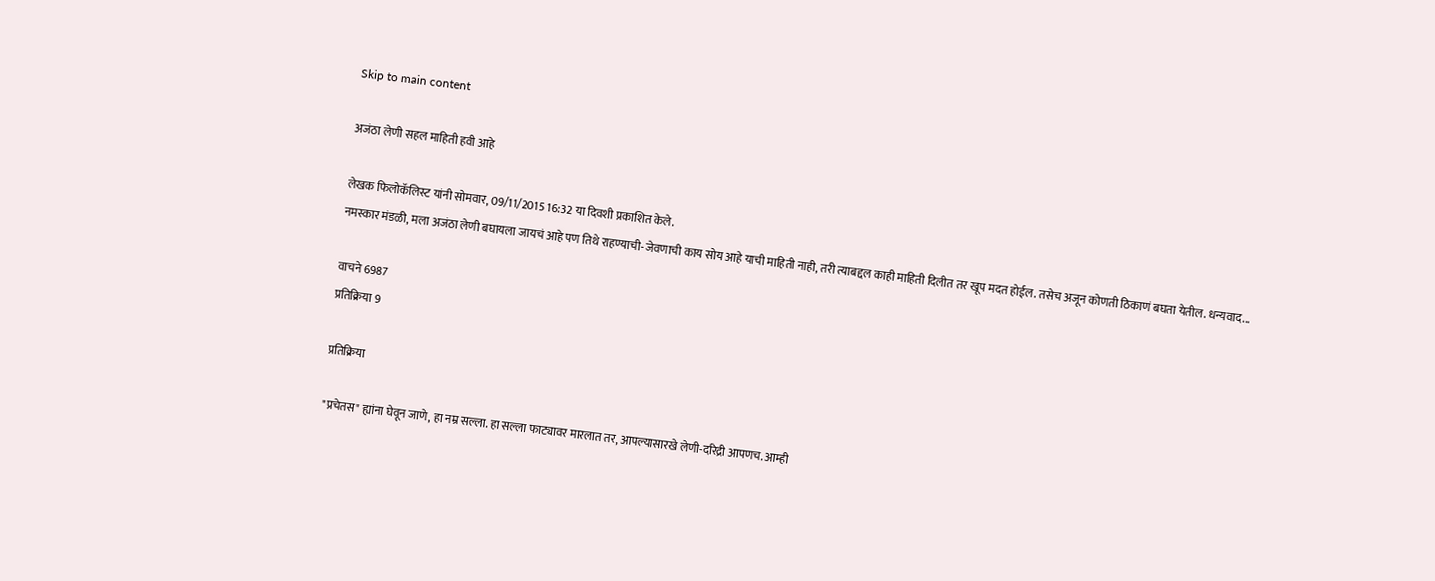Skip to main content

अजंठा लेणी सहल माहिती हवी आहे

लेखक फिलोकॅलिस्ट यांनी सोमवार, 09/11/2015 16:32 या दिवशी प्रकाशित केले.
नमस्कार मंडळी, मला अजंठा लेणी बघायला जायचं आहे पण तिथे राहण्याची-जेवणाची काय सोय आहे याची माहिती नाही, तरी त्याबद्दल काही माहिती दिलीत तर खूप मदत होईल. तसेच अजून कोणती ठिकाणं बघता येतील. धन्यवाद...

वाचने 6987
प्रतिक्रिया 9

प्रतिक्रिया

"प्रचेतस" ह्यांना घेवून जाणे, हा नम्र सल्ला. हा सल्ला फाट्यावर मारलात तर, आपल्यासारखे लेणी-दरिद्री आपणच. आम्ही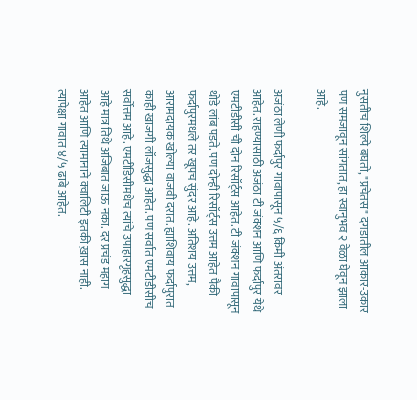नुसतीच शिल्पे बघतो, "प्रचेतस" दगडातील आकार-उकार पण समजावून सांगतात, हा स्वानुभव २ वेळा घेवून झाला आहे.

अजंठा लेणी फर्दापुर गावापासून ५/६ किमी अंतरावर आहेत. राहण्यासाठी अजंठा टी जंक्शन आणि फर्दापुर येथे एमटीडीसी ची दोन रिसॉर्ट्स आहेत. टी जंक्शन गावापासून थोडे लांब पडते. पण दोन्ही रिसॉर्ट्स उत्तम आहेत पैकी फर्दापुरमधले तर खूपच सुंदर आहे. अतिशय उत्तम, आरामदायक खोल्या वाजवी दरात. ह्याशिवाय फर्दापुरात काही खाजगी लॉजसुद्धा आहेत. पण सर्वात एमटीडीसीच सर्वोत्तम आहे. एमटीडिसीमधेच त्यांचे उपाहारगृहसुद्धा आहे मात्र तिथे अजिबात जाऊ नका. दर प्रचंड महाग आहेत आणि त्यामानाने क्वालिटी इतकी ख़ास नाही. त्यापेक्षा गावात ४/५ ढाबे आहेत.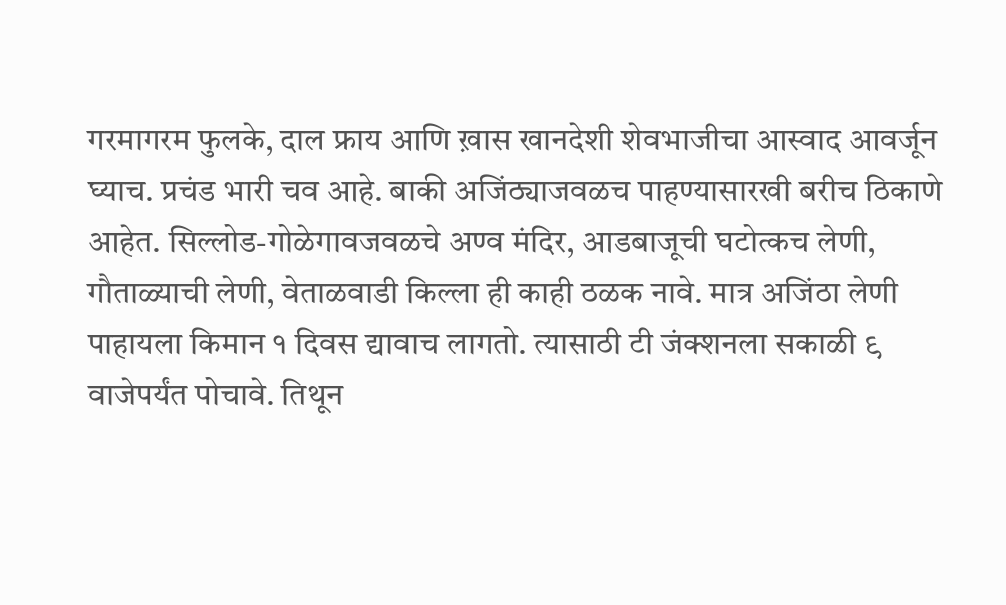गरमागरम फुलके, दाल फ्राय आणि ख़ास खानदेशी शेवभाजीचा आस्वाद आवर्जून घ्याच. प्रचंड भारी चव आहे. बाकी अजिंठ्याजवळच पाहण्यासारखी बरीच ठिकाणे आहेत. सिल्लोड-गोळेगावजवळचे अण्व मंदिर, आडबाजूची घटोत्कच लेणी, गौताळ्याची लेणी, वेताळवाडी किल्ला ही काही ठळक नावे. मात्र अजिंठा लेणी पाहायला किमान १ दिवस द्यावाच लागतो. त्यासाठी टी जंक्शनला सकाळी ९ वाजेपर्यंत पोचावे. तिथून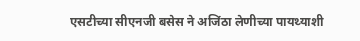एसटीच्या सीएनजी बसेस ने अजिंठा लेणीच्या पायथ्याशी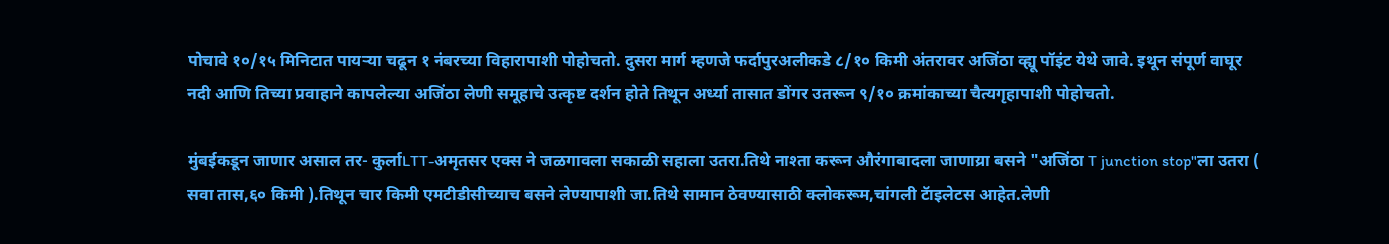पोचावे १०/१५ मिनिटात पायऱ्या चढून १ नंबरच्या विहारापाशी पोहोचतो. दुसरा मार्ग म्हणजे फर्दापुरअलीकडे ८/१० किमी अंतरावर अजिंठा व्ह्यू पॉइंट येथे जावे. इथून संपूर्ण वाघूर नदी आणि तिच्या प्रवाहाने कापलेल्या अजिंठा लेणी समूहाचे उत्कृष्ट दर्शन होते तिथून अर्ध्या तासात डोंगर उतरून ९/१० क्रमांकाच्या चैत्यगृहापाशी पोहोचतो.

मुंबईकडून जाणार असाल तर- कुर्लाLTT-अमृतसर एक्स ने जळगावला सकाळी सहाला उतरा.तिथे नाश्ता करून औरंगाबादला जाणाय्रा बसने "अजिंठा T junction stop"ला उतरा ( सवा तास,६० किमी ).तिथून चार किमी एमटीडीसीच्याच बसने लेण्यापाशी जा.तिथे सामान ठेवण्यासाठी क्लोकरूम,चांगली टॅाइलेटस आहेत.लेणी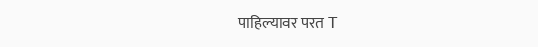पाहिल्यावर परत T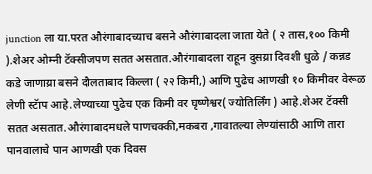junction ला या.परत औरंगाबादच्याच बसने औरंगाबादला जाता येते ( २ तास,१०० किमी ).शेअर ओम्नी टॅक्सीजपण सतत असतात.औरंगाबादला राहून दुसय्रा दिवशी धुळे / कन्नड कडे जाणाय्रा बसने दौलताबाद किल्ला ( २२ किमी,) आणि पुढेच आणखी १० किमीवर वेरूळ लेणी स्टॅाप आहे.लेण्याच्या पुढेच एक किमी वर घृष्णेश्वर( ज्योतिर्लिंग ) आहे.शेअर टॅक्सी सतत असतात.औरंगाबादमधले पाणचक्की,मकबरा ,गावातल्या लेण्यांसाठी आणि तारा पानवालाचे पान आणखी एक दिवस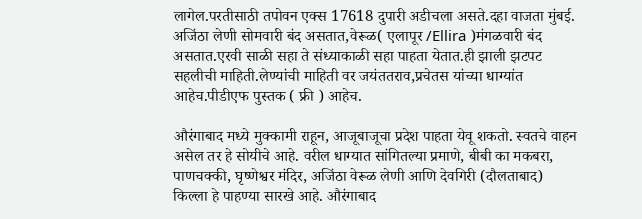लागेल.परतीसाठी तपोवन एक्स 17618 दुपारी अडीचला असते.दहा वाजता मुंबई. अजिंठा लेणी सोमवारी बंद असतात,वेरूळ( एलापूर /Ellira )मंगळवारी बंद असतात.एरवी साळी सहा ते संध्याकाळी सहा पाहता येतात.ही झाली झटपट सहलीची माहिती.लेण्यांची माहिती वर जयंततराव,प्रचेतस यांच्या धाग्यांत आहेच.पीडीएफ पुस्तक ( फ्री ) आहेच.

औरंगाबाद मध्ये मुक्कामी राहून, आजूबाजूचा प्रदेश पाहता येवू शकतो. स्वतचे वाहन असेल तर हे सोयीचे आहे. वरील धाग्यात सांगितल्या प्रमाणे, बीबी का मकबरा, पाणचक्की, घृष्णेश्वर मंदिर, अजिंठा वेरूळ लेणी आणि देवगिरी (दौलताबाद) किल्ला हे पाहण्या सारखे आहे. औरंगाबाद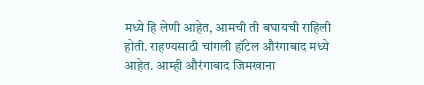मध्ये हि लेणी आहेत, आमची ती बघायची राहिली होती. राहण्यसाठी चांगली हॉटेल औरंगाबाद मध्ये आहेत. आम्ही औरंगाबाद जिमखाना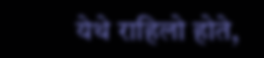येथे राहिलो होते,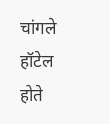चांगले हॉटेल होते